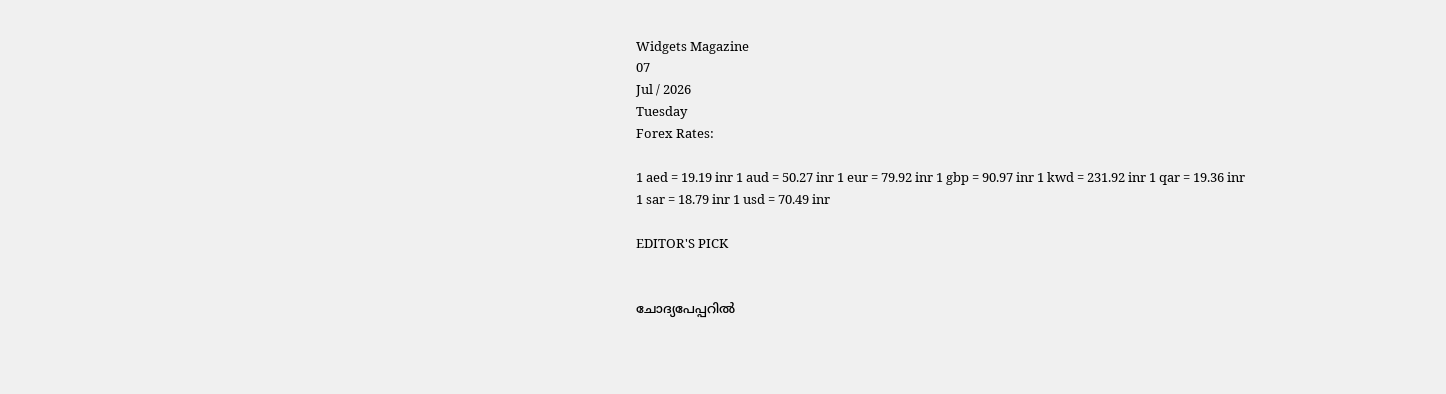Widgets Magazine
07
Jul / 2026
Tuesday
Forex Rates:

1 aed = 19.19 inr 1 aud = 50.27 inr 1 eur = 79.92 inr 1 gbp = 90.97 inr 1 kwd = 231.92 inr 1 qar = 19.36 inr 1 sar = 18.79 inr 1 usd = 70.49 inr

EDITOR'S PICK


ചോദ്യപേപ്പറിൽ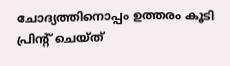ചോദ്യത്തിനൊപ്പം ഉത്തരം കൂടി പ്രിന്റ് ചെയ്ത്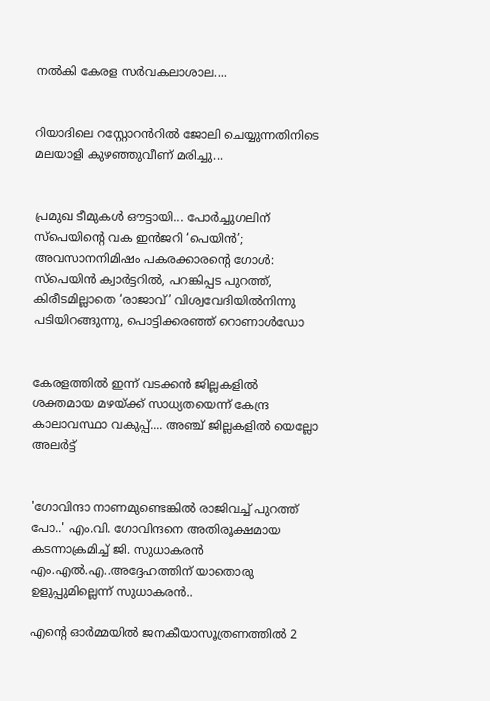നൽകി കേരള സർവകലാശാല....


റിയാദിലെ റസ്റ്റോറൻറിൽ ജോലി ചെയ്യുന്നതിനിടെ മലയാളി കുഴഞ്ഞുവീണ് മരിച്ചു...


പ്രമുഖ ടീമുകൾ ഔട്ടായി... പോർച്ചുഗലിന് സ്‌പെയിന്റെ വക ഇൻജറി ‘പെയിൻ’; അവസാനനിമിഷം പകരക്കാരന്റെ ഗോൾ: സ്പെയിൻ ക്വാർട്ടറിൽ, പറങ്കിപ്പട പുറത്ത്, കിരീടമില്ലാതെ ‘രാജാവ്’ വിശ്വവേദിയിൽനിന്നു പടിയിറങ്ങുന്നു, പൊട്ടിക്കരഞ്ഞ് റൊണാൾഡോ


കേരളത്തിൽ ഇന്ന് വടക്കൻ ജില്ലകളിൽ ശക്തമായ മഴയ്ക്ക് സാധ്യതയെന്ന് കേന്ദ്ര കാലാവസ്ഥാ വകുപ്പ്.... അഞ്ച് ജില്ലകളിൽ യെല്ലോ അലർട്ട്


'ഗോവിന്ദാ നാണമുണ്ടെങ്കിൽ രാജിവച്ച് പുറത്ത് പോ..' എം.വി. ഗോവിന്ദനെ അതിരൂക്ഷമായ കടന്നാക്രമിച്ച് ജി. സുധാകരൻ എം.എൽ.എ..അദ്ദേഹത്തിന് യാതൊരു ഉളുപ്പുമില്ലെന്ന് സുധാകരൻ..

എൻ്റെ ഓർമ്മയിൽ ജനകീയാസൂത്രണത്തിൽ 2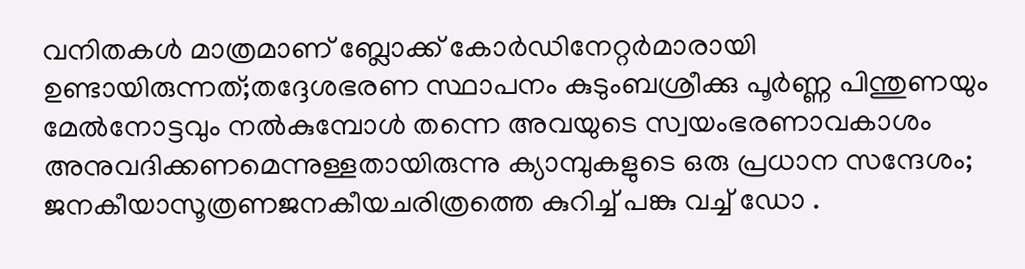വനിതകൾ മാത്രമാണ് ബ്ലോക്ക് കോർഡിനേറ്റർമാരായി ഉണ്ടായിരുന്നത്;തദ്ദേശഭരണ സ്ഥാപനം കുടുംബശ്രീക്കു പൂർണ്ണ പിന്തുണയും മേൽനോട്ടവും നൽകുമ്പോൾ തന്നെ അവയുടെ സ്വയംഭരണാവകാശം അനുവദിക്കണമെന്നുള്ളതായിരുന്നു ക്യാമ്പുകളുടെ ഒരു പ്രധാന സന്ദേശം; ജനകീയാസൂത്രണജനകീയചരിത്രത്തെ കുറിച്ച് പങ്കു വച്ച് ഡോ .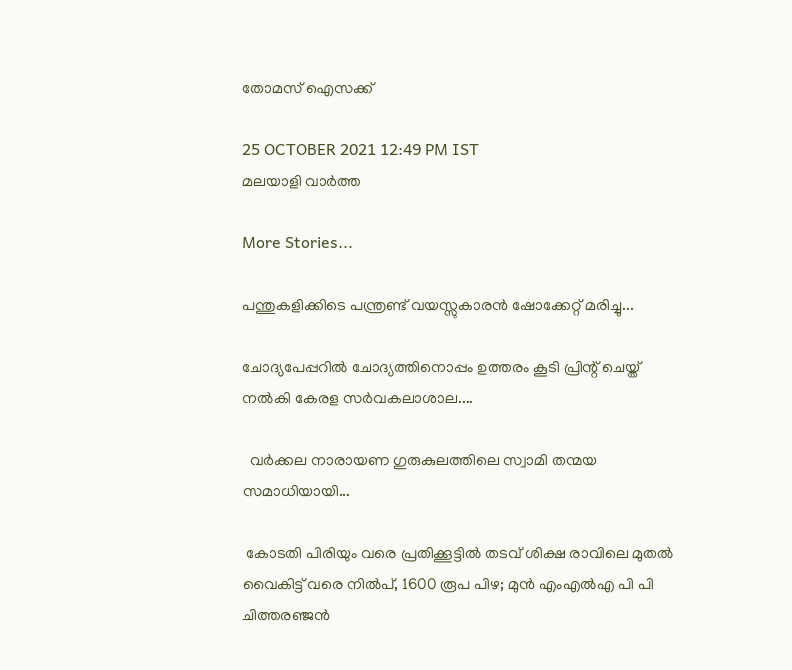തോമസ് ഐസക്ക്

25 OCTOBER 2021 12:49 PM IST
മലയാളി വാര്‍ത്ത

More Stories...

പന്തുകളിക്കിടെ പന്ത്രണ്ട് വയസ്സുകാരൻ ഷോക്കേറ്റ് മരിച്ചു...

ചോദ്യപേപ്പറിൽ ചോദ്യത്തിനൊപ്പം ഉത്തരം കൂടി പ്രിന്റ് ചെയ്ത് നൽകി കേരള സർവകലാശാല....

  വർക്കല നാരായണ ഗുരുകുലത്തിലെ സ്വാമി തന്മയ സമാധിയായി...

 കോടതി പിരിയും വരെ പ്രതിക്കൂട്ടിൽ തടവ് ശിക്ഷ രാവിലെ മുതൽ വൈകിട്ട് വരെ നിൽപ്, 1600 രൂപ പിഴ; മുൻ എംഎൽഎ പി പി ചിത്തരഞ്ജൻ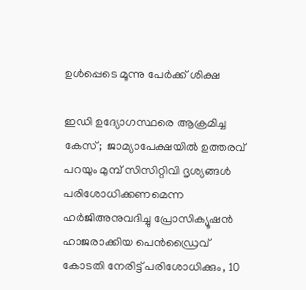ഉൾപ്പെടെ മൂന്നു പേർക്ക് ശിക്ഷ

ഇഡി ഉദ്യോഗസ്ഥരെ ആക്രമിച്ച കേസ്;  ജാമ്യാപേക്ഷയിൽ ഉത്തരവ് പറയും മുമ്പ് സിസിറ്റിവി ദൃശ്യങ്ങൾ പരിശോധിക്കണമെന്ന ഹർജിഅനുവദിച്ചു പ്രോസിക്യൂഷൻ ഹാജരാക്കിയ പെൻഡ്രൈവ്  കോടതി നേരിട്ട് പരിശോധിക്കും, 10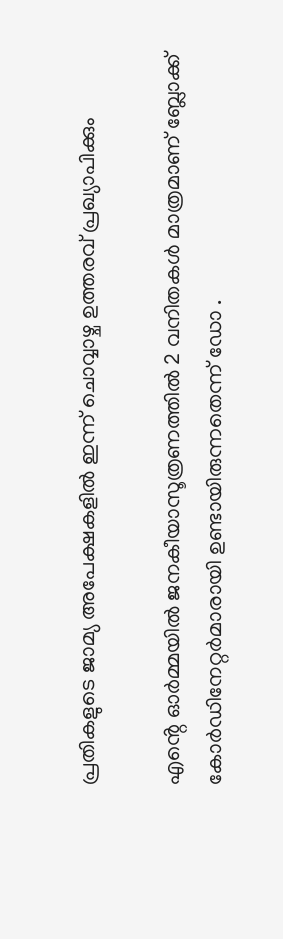പ്രതികളുടെ ജാമ്യ അപേക്ഷകളിൽ ഇന്ന് ചൊവ്വാഴ്ച ഉത്തരവ് പ്രഖ്യാപിക്കും

എൻ്റെ ഓർമ്മയിൽ ജനകീയാസൂത്രണത്തിൽ 2 വനിതകൾ മാത്രമാണ് ബ്ലോക്ക് കോർഡിനേറ്റർമാരായി ഉണ്ടായിരുന്നതെന്ന് ഡോ .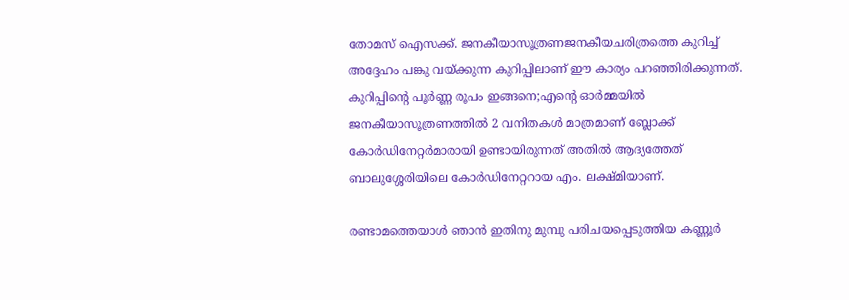തോമസ് ഐസക്ക്. ജനകീയാസൂത്രണജനകീയചരിത്രത്തെ കുറിച്ച് അദ്ദേഹം പങ്കു വയ്ക്കുന്ന കുറിപ്പിലാണ് ഈ കാര്യം പറഞ്ഞിരിക്കുന്നത്. കുറിപ്പിന്റെ പൂർണ്ണ രൂപം ഇങ്ങനെ;എൻ്റെ ഓർമ്മയിൽ ജനകീയാസൂത്രണത്തിൽ 2 വനിതകൾ മാത്രമാണ് ബ്ലോക്ക് കോർഡിനേറ്റർമാരായി ഉണ്ടായിരുന്നത് അതിൽ ആദ്യത്തേത് ബാലുശ്ശേരിയിലെ കോർഡിനേറ്ററായ എം. ലക്ഷ്മിയാണ്.

രണ്ടാമത്തെയാൾ ഞാൻ ഇതിനു മുമ്പു പരിചയപ്പെടുത്തിയ കണ്ണൂർ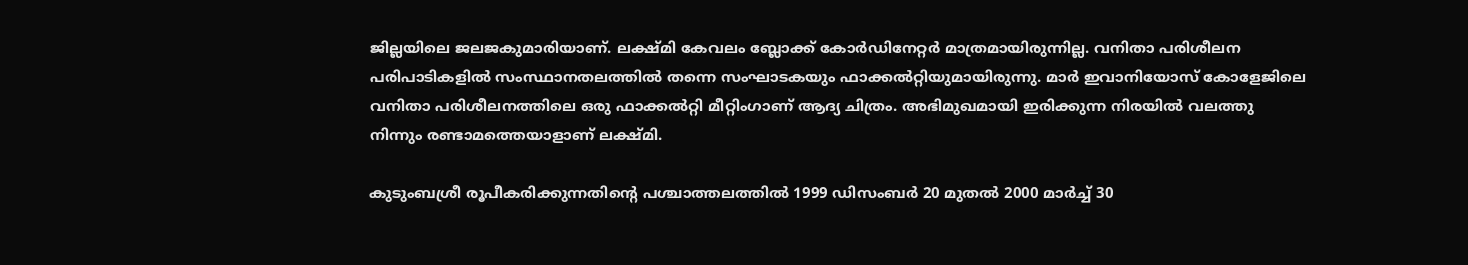ജില്ലയിലെ ജലജകുമാരിയാണ്. ലക്ഷ്മി കേവലം ബ്ലോക്ക് കോർഡിനേറ്റർ മാത്രമായിരുന്നില്ല. വനിതാ പരിശീലന പരിപാടികളിൽ സംസ്ഥാനതലത്തിൽ തന്നെ സംഘാടകയും ഫാക്കൽറ്റിയുമായിരുന്നു. മാർ ഇവാനിയോസ് കോളേജിലെ വനിതാ പരിശീലനത്തിലെ ഒരു ഫാക്കൽറ്റി മീറ്റിംഗാണ് ആദ്യ ചിത്രം. അഭിമുഖമായി ഇരിക്കുന്ന നിരയിൽ വലത്തു നിന്നും രണ്ടാമത്തെയാളാണ് ലക്ഷ്മി.

കുടുംബശ്രീ രൂപീകരിക്കുന്നതിന്റെ പശ്ചാത്തലത്തിൽ 1999 ഡിസംബർ 20 മുതൽ 2000 മാർച്ച് 30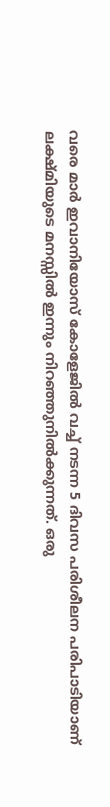വരെ മാർ ഇവാനിയോസ് കോളേജിൽ വച്ച് നടന്ന 5 ദിവസ പരിശീലന പരിപാടിയാണ് ലക്ഷ്മിയുടെ മനസ്സിൽ ഇന്നും നിറഞ്ഞുനിൽക്കുന്നത്. ഒരു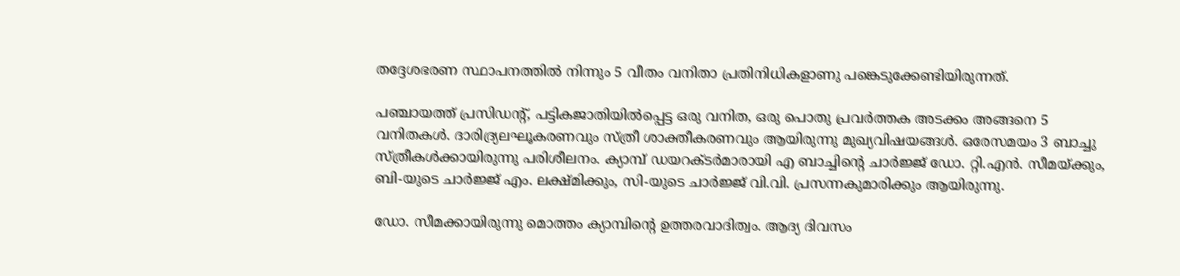തദ്ദേശഭരണ സ്ഥാപനത്തിൽ നിന്നും 5 വീതം വനിതാ പ്രതിനിധികളാണു പങ്കെടുക്കേണ്ടിയിരുന്നത്.

പഞ്ചായത്ത് പ്രസിഡന്റ്, പട്ടികജാതിയിൽപ്പെട്ട ഒരു വനിത, ഒരു പൊതു പ്രവർത്തക അടക്കം അങ്ങനെ 5 വനിതകൾ. ദാരിദ്ര്യലഘൂകരണവും സ്ത്രീ ശാക്തീകരണവും ആയിരുന്നു മുഖ്യവിഷയങ്ങൾ. ഒരേസമയം 3 ബാച്ചു സ്ത്രീകൾക്കായിരുന്നു പരിശീലനം. ക്യാമ്പ് ഡയറക്ടർമാരായി എ ബാച്ചിന്റെ ചാർജ്ജ് ഡോ. റ്റി.എൻ. സീമയ്ക്കും, ബി-യുടെ ചാർജ്ജ് എം. ലക്ഷ്മിക്കും, സി-യുടെ ചാർജ്ജ് വി.വി. പ്രസന്നകുമാരിക്കും ആയിരുന്നു.

ഡോ. സീമക്കായിരുന്നു മൊത്തം ക്യാമ്പിന്റെ ഉത്തരവാദിത്വം. ആദ്യ ദിവസം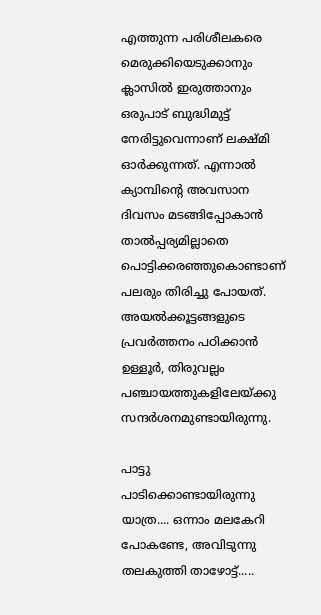എത്തുന്ന പരിശീലകരെ മെരുക്കിയെടുക്കാനും ക്ലാസിൽ ഇരുത്താനും ഒരുപാട് ബുദ്ധിമുട്ട് നേരിട്ടുവെന്നാണ് ലക്ഷ്മി ഓർക്കുന്നത്. എന്നാൽ ക്യാമ്പിന്റെ അവസാന ദിവസം മടങ്ങിപ്പോകാൻ താൽപ്പര്യമില്ലാതെ പൊട്ടിക്കരഞ്ഞുകൊണ്ടാണ് പലരും തിരിച്ചു പോയത്. അയൽക്കൂട്ടങ്ങളുടെ പ്രവർത്തനം പഠിക്കാൻ ഉള്ളൂർ, തിരുവല്ലം പഞ്ചായത്തുകളിലേയ്ക്കു സന്ദർശനമുണ്ടായിരുന്നു.

പാട്ടു പാടിക്കൊണ്ടായിരുന്നു യാത്ര.... ഒന്നാം മലകേറി പോകണ്ടേ, അവിടുന്നു തലകുത്തി താഴോട്ട്.....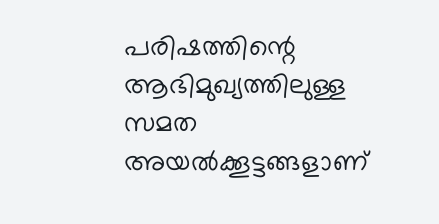പരിഷത്തിന്റെ ആഭിമുഖ്യത്തിലുള്ള സമത അയൽക്കൂട്ടങ്ങളാണ്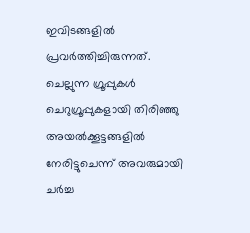ഇവിടങ്ങളിൽ പ്രവർത്തിച്ചിരുന്നത്. ചെല്ലുന്ന ഗ്രൂപ്പുകൾ ചെറുഗ്രൂപ്പുകളായി തിരിഞ്ഞു അയൽക്കൂട്ടങ്ങളിൽ നേരിട്ടുചെന്ന് അവരുമായി ചർച്ച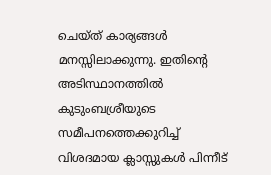ചെയ്ത് കാര്യങ്ങൾ മനസ്സിലാക്കുന്നു. ഇതിന്റെ അടിസ്ഥാനത്തിൽ കുടുംബശ്രീയുടെ സമീപനത്തെക്കുറിച്ച് വിശദമായ ക്ലാസ്സുകൾ പിന്നീട്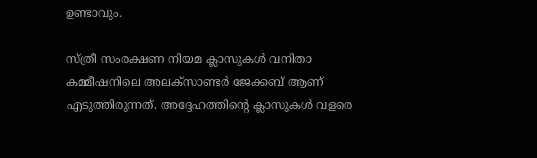ഉണ്ടാവും.

സ്ത്രീ സംരക്ഷണ നിയമ ക്ലാസുകൾ വനിതാ കമ്മീഷനിലെ അലക്സാണ്ടർ ജേക്കബ് ആണ് എടുത്തിരുന്നത്. അദ്ദേഹത്തിന്റെ ക്ലാസുകൾ വളരെ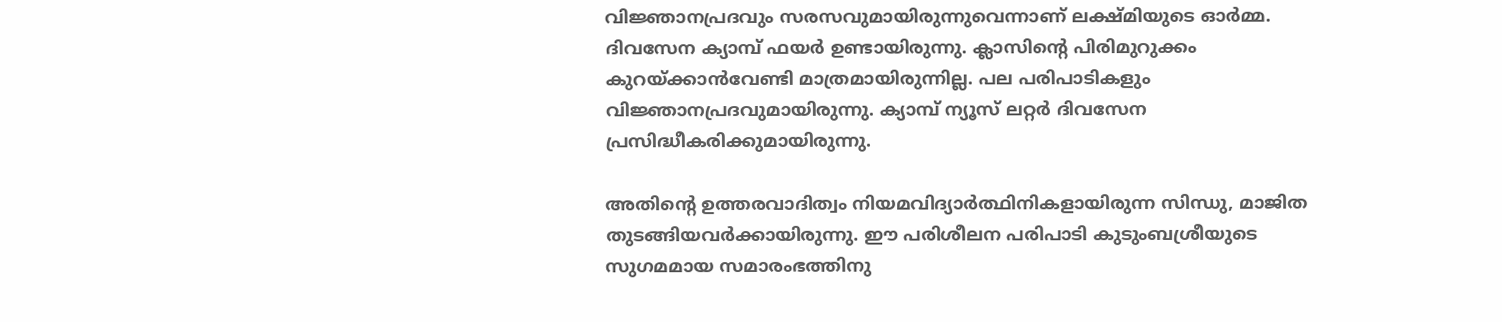വിജ്ഞാനപ്രദവും സരസവുമായിരുന്നുവെന്നാണ് ലക്ഷ്മിയുടെ ഓർമ്മ. ദിവസേന ക്യാമ്പ് ഫയർ ഉണ്ടായിരുന്നു. ക്ലാസിന്റെ പിരിമുറുക്കം കുറയ്ക്കാൻവേണ്ടി മാത്രമായിരുന്നില്ല. പല പരിപാടികളും വിജ്ഞാനപ്രദവുമായിരുന്നു. ക്യാമ്പ് ന്യൂസ് ലറ്റർ ദിവസേന പ്രസിദ്ധീകരിക്കുമായിരുന്നു.

അതിന്റെ ഉത്തരവാദിത്വം നിയമവിദ്യാർത്ഥിനികളായിരുന്ന സിന്ധു, മാജിത തുടങ്ങിയവർക്കായിരുന്നു. ഈ പരിശീലന പരിപാടി കുടുംബശ്രീയുടെ സുഗമമായ സമാരംഭത്തിനു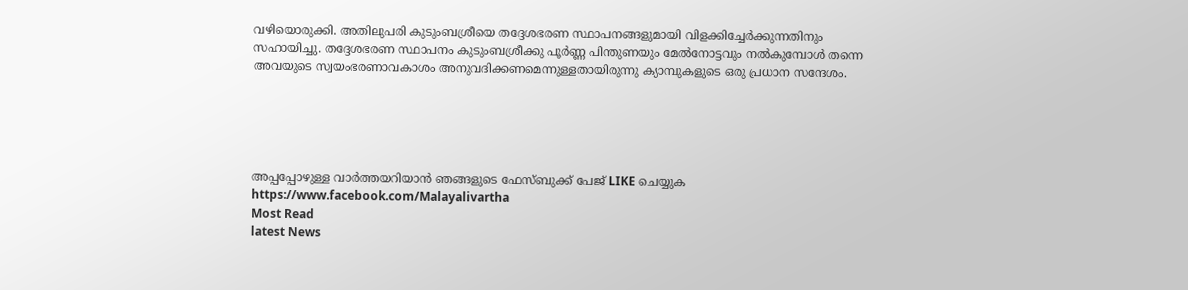വഴിയൊരുക്കി. അതിലുപരി കുടുംബശ്രീയെ തദ്ദേശഭരണ സ്ഥാപനങ്ങളുമായി വിളക്കിച്ചേർക്കുന്നതിനും സഹായിച്ചു. തദ്ദേശഭരണ സ്ഥാപനം കുടുംബശ്രീക്കു പൂർണ്ണ പിന്തുണയും മേൽനോട്ടവും നൽകുമ്പോൾ തന്നെ അവയുടെ സ്വയംഭരണാവകാശം അനുവദിക്കണമെന്നുള്ളതായിരുന്നു ക്യാമ്പുകളുടെ ഒരു പ്രധാന സന്ദേശം.





അപ്പപ്പോഴുള്ള വാര്‍ത്തയറിയാന്‍ ഞങ്ങളുടെ ഫേസ്‌ബുക്ക്‌ പേജ് LIKE ചെയ്യുക
https://www.facebook.com/Malayalivartha
Most Read
latest News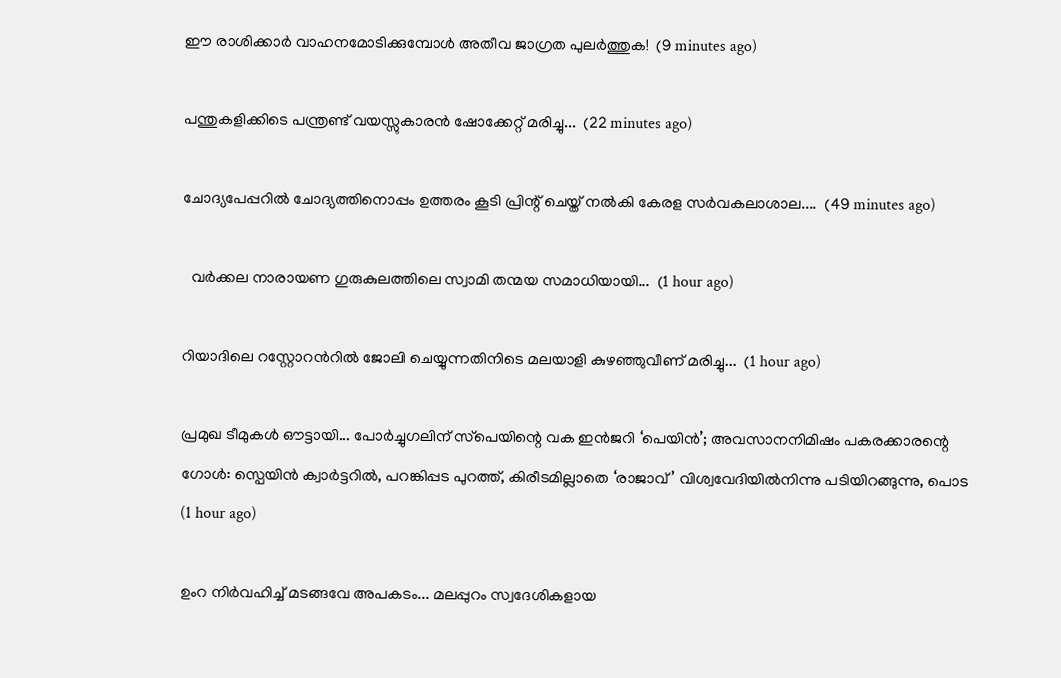ഈ രാശിക്കാർ വാഹനമോടിക്കുമ്പോൾ അതീവ ജാഗ്രത പുലർത്തുക!  (9 minutes ago)

പന്തുകളിക്കിടെ പന്ത്രണ്ട് വയസ്സുകാരൻ ഷോക്കേറ്റ് മരിച്ചു...  (22 minutes ago)

ചോദ്യപേപ്പറിൽ ചോദ്യത്തിനൊപ്പം ഉത്തരം കൂടി പ്രിന്റ് ചെയ്ത് നൽകി കേരള സർവകലാശാല....  (49 minutes ago)

  വർക്കല നാരായണ ഗുരുകുലത്തിലെ സ്വാമി തന്മയ സമാധിയായി...  (1 hour ago)

റിയാദിലെ റസ്റ്റോറൻറിൽ ജോലി ചെയ്യുന്നതിനിടെ മലയാളി കുഴഞ്ഞുവീണ് മരിച്ചു...  (1 hour ago)

പ്രമുഖ ടീമുകൾ ഔട്ടായി... പോർച്ചുഗലിന് സ്‌പെയിന്റെ വക ഇൻജറി ‘പെയിൻ’; അവസാനനിമിഷം പകരക്കാരന്റെ ഗോൾ: സ്പെയിൻ ക്വാർട്ടറിൽ, പറങ്കിപ്പട പുറത്ത്, കിരീടമില്ലാതെ ‘രാജാവ്’ വിശ്വവേദിയിൽനിന്നു പടിയിറങ്ങുന്നു, പൊട  (1 hour ago)

ഉംറ നിർവഹിച്ച് മടങ്ങവേ അപകടം... മലപ്പുറം സ്വദേശികളായ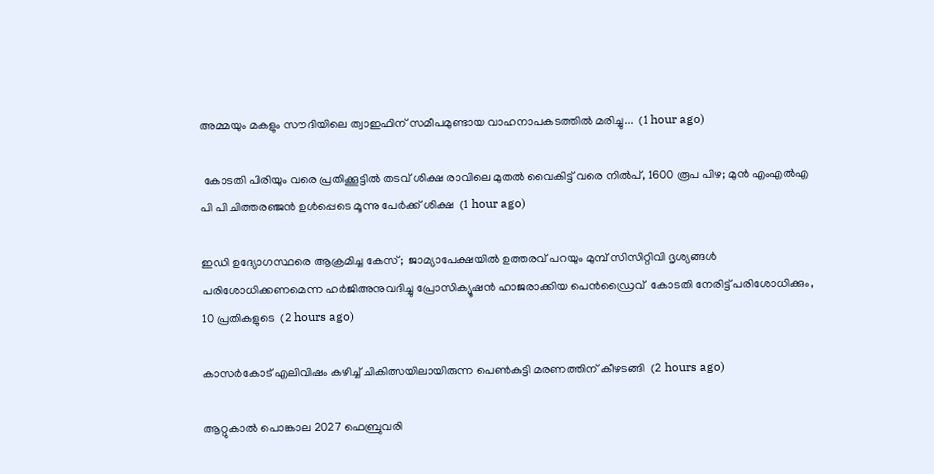അമ്മയും മകളും സൗദിയിലെ ത്വാഇഫിന് സമീപമുണ്ടായ വാഹനാപകടത്തിൽ മരിച്ചു...  (1 hour ago)

 കോടതി പിരിയും വരെ പ്രതിക്കൂട്ടിൽ തടവ് ശിക്ഷ രാവിലെ മുതൽ വൈകിട്ട് വരെ നിൽപ്, 1600 രൂപ പിഴ; മുൻ എംഎൽഎ പി പി ചിത്തരഞ്ജൻ ഉൾപ്പെടെ മൂന്നു പേർക്ക് ശിക്ഷ  (1 hour ago)

ഇഡി ഉദ്യോഗസ്ഥരെ ആക്രമിച്ച കേസ്;  ജാമ്യാപേക്ഷയിൽ ഉത്തരവ് പറയും മുമ്പ് സിസിറ്റിവി ദൃശ്യങ്ങൾ പരിശോധിക്കണമെന്ന ഹർജിഅനുവദിച്ചു പ്രോസിക്യൂഷൻ ഹാജരാക്കിയ പെൻഡ്രൈവ്  കോടതി നേരിട്ട് പരിശോധിക്കും, 10 പ്രതികളുടെ  (2 hours ago)

കാസർകോട് എലിവിഷം കഴിച്ച് ചികിത്സയിലായിരുന്ന പെൺകുട്ടി മരണത്തിന് കീഴടങ്ങി  (2 hours ago)

ആറ്റുകാൽ പൊങ്കാല 2027 ഫെബ്രുവരി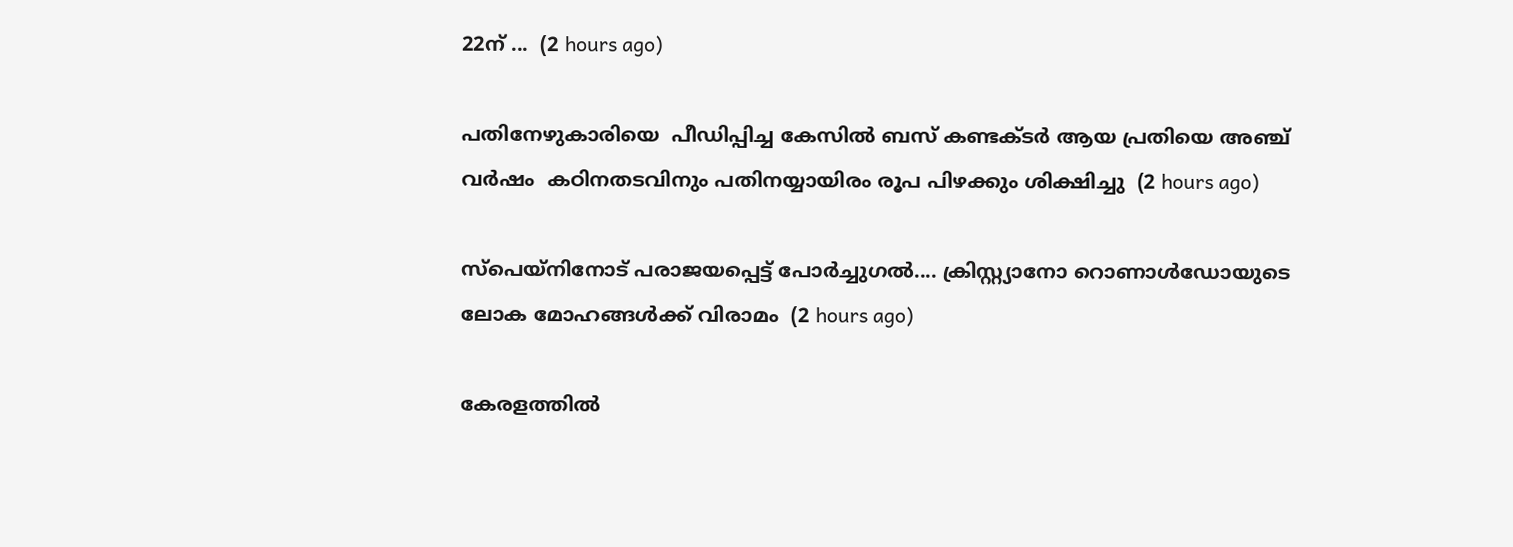22ന് ...  (2 hours ago)

പതിനേഴുകാരിയെ  പീഡിപ്പിച്ച കേസിൽ ബസ് കണ്ടക്ടർ ആയ പ്രതിയെ അഞ്ച് വർഷം  കഠിനതടവിനും പതിനയ്യായിരം രൂപ പിഴക്കും ശിക്ഷിച്ചു  (2 hours ago)

സ്‌പെയ്‌നിനോട് പരാജയപ്പെട്ട് പോർച്ചുഗൽ.... ക്രിസ്റ്റ്യാനോ റൊണാൾഡോയുടെ ലോക മോഹങ്ങൾക്ക് വിരാമം  (2 hours ago)

കേരളത്തിൽ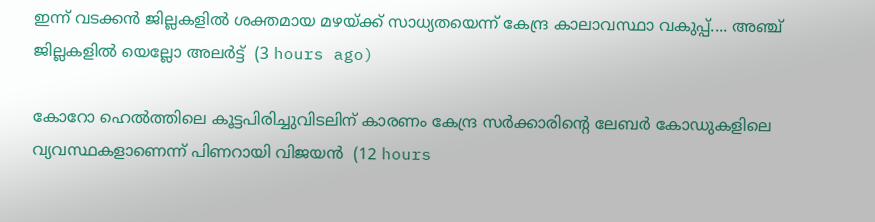ഇന്ന് വടക്കൻ ജില്ലകളിൽ ശക്തമായ മഴയ്ക്ക് സാധ്യതയെന്ന് കേന്ദ്ര കാലാവസ്ഥാ വകുപ്പ്.... അഞ്ച് ജില്ലകളിൽ യെല്ലോ അലർട്ട്  (3 hours ago)

കോറോ ഹെല്‍ത്തിലെ കൂട്ടപിരിച്ചുവിടലിന് കാരണം കേന്ദ്ര സര്‍ക്കാരിന്റെ ലേബര്‍ കോഡുകളിലെ വ്യവസ്ഥകളാണെന്ന് പിണറായി വിജയന്‍  (12 hours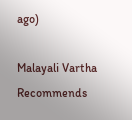ago)

Malayali Vartha Recommends